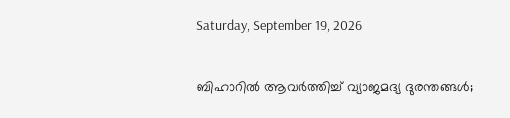Saturday, September 19, 2026

ബിഹാറിൽ ആവർത്തിച്ച് വ്യാജമദ്യ ദുരന്തങ്ങൾ;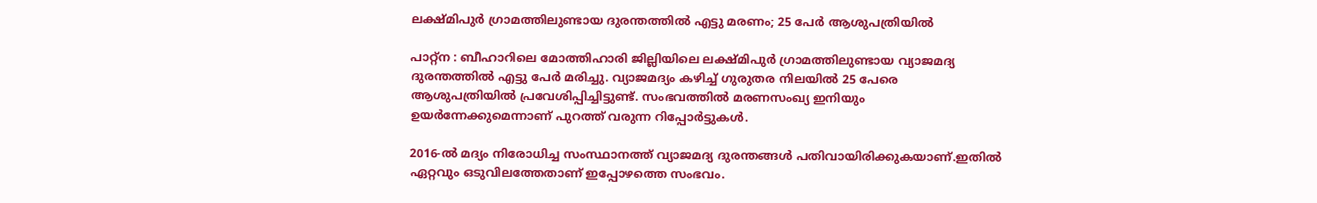ലക്ഷ്മിപുര്‍ ഗ്രാമത്തിലുണ്ടായ ദുരന്തത്തില്‍ എട്ടു മരണം; 25 പേർ ആശുപത്രിയിൽ

പാറ്റ്‌ന : ബീഹാറിലെ മോത്തിഹാരി ജില്ലിയിലെ ലക്ഷ്മിപുര്‍ ഗ്രാമത്തിലുണ്ടായ വ്യാജമദ്യ ദുരന്തത്തില്‍ എട്ടു പേര്‍ മരിച്ചു. വ്യാജമദ്യം കഴിച്ച് ഗുരുതര നിലയിൽ 25 പേരെ ആശുപത്രിയില്‍ പ്രവേശിപ്പിച്ചിട്ടുണ്ട്. സംഭവത്തിൽ മരണസംഖ്യ ഇനിയും ഉയർന്നേക്കുമെന്നാണ് പുറത്ത് വരുന്ന റിപ്പോർട്ടുകൾ.

2016-ല്‍ മദ്യം നിരോധിച്ച സംസ്ഥാനത്ത് വ്യാജമദ്യ ദുരന്തങ്ങൾ പതിവായിരിക്കുകയാണ്.ഇതിൽ ഏറ്റവും ഒടുവിലത്തേതാണ് ഇപ്പോഴത്തെ സംഭവം.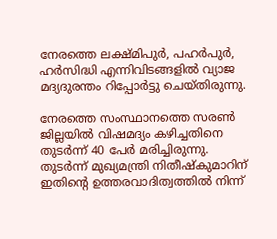നേരത്തെ ലക്ഷ്മിപുര്‍, പഹര്‍പുര്‍, ഹര്‍സിദ്ധി എന്നിവിടങ്ങളില്‍ വ്യാജ മദ്യദുരന്തം റിപ്പോര്‍ട്ടു ചെയ്തിരുന്നു.

നേരത്തെ സംസ്ഥാനത്തെ സരണ്‍ ജില്ലയില്‍ വിഷമദ്യം കഴിച്ചതിനെ തുടര്‍ന്ന് 40 പേര്‍ മരിച്ചിരുന്നു. തുടർന്ന് മുഖ്യമന്ത്രി നിതീഷ്‌കുമാറിന് ഇതിന്റെ ഉത്തരവാദിത്വത്തില്‍ നിന്ന്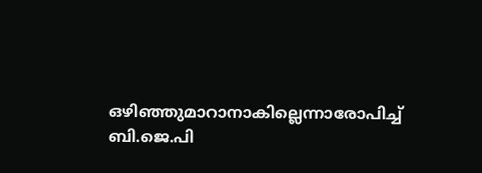ഒഴിഞ്ഞുമാറാനാകില്ലെന്നാരോപിച്ച് ബി.ജെ.പി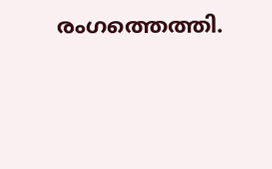രംഗത്തെത്തി.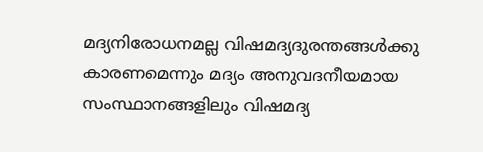മദ്യനിരോധനമല്ല വിഷമദ്യദുരന്തങ്ങള്‍ക്കു കാരണമെന്നും മദ്യം അനുവദനീയമായ സംസ്ഥാനങ്ങളിലും വിഷമദ്യ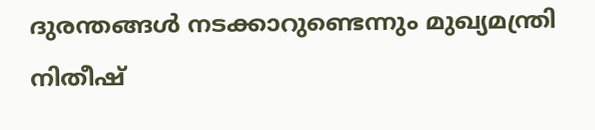ദുരന്തങ്ങള്‍ നടക്കാറുണ്ടെന്നും മുഖ്യമന്ത്രി നിതീഷ്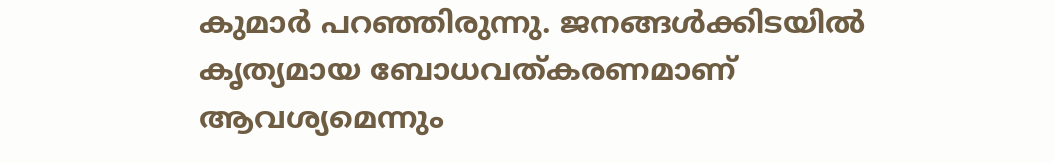കുമാര്‍ പറഞ്ഞിരുന്നു. ജനങ്ങള്‍ക്കിടയില്‍ കൃത്യമായ ബോധവത്കരണമാണ് ആവശ്യമെന്നും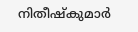നിതീഷ്‌കുമാര്‍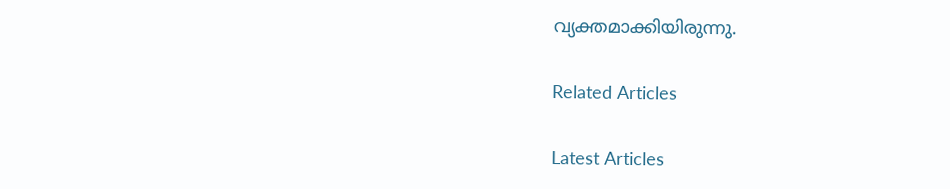വ്യക്തമാക്കിയിരുന്നു.

Related Articles

Latest Articles